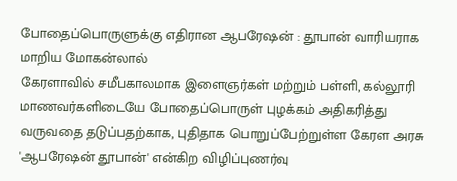போதைப்பொருளுக்கு எதிரான ஆபரேஷன் : தூபான் வாரியராக மாறிய மோகன்லால்
கேரளாவில் சமீபகாலமாக இளைஞர்கள் மற்றும் பள்ளி, கல்லூரி மாணவர்களிடையே போதைப்பொருள் புழக்கம் அதிகரித்து வருவதை தடுப்பதற்காக, புதிதாக பொறுப்பேற்றுள்ள கேரள அரசு 'ஆபரேஷன் தூபான்' என்கிற விழிப்புணர்வு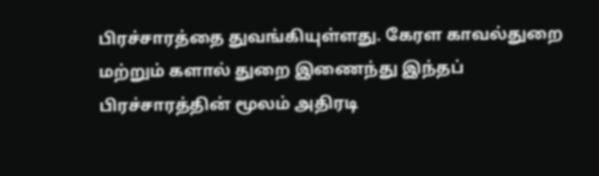பிரச்சாரத்தை துவங்கியுள்ளது. கேரள காவல்துறை மற்றும் களால் துறை இணைந்து இந்தப் பிரச்சாரத்தின் மூலம் அதிரடி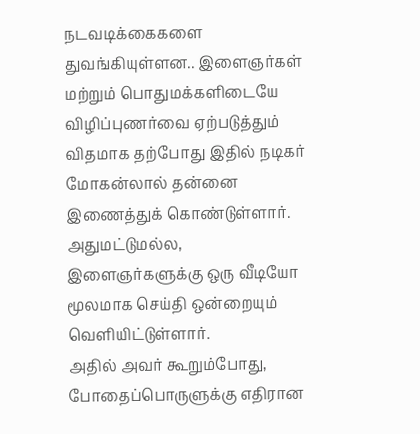நடவடிக்கைகளை துவங்கியுள்ளன.. இளைஞர்கள் மற்றும் பொதுமக்களிடையே விழிப்புணர்வை ஏற்படுத்தும் விதமாக தற்போது இதில் நடிகர் மோகன்லால் தன்னை இணைத்துக் கொண்டுள்ளார். அதுமட்டுமல்ல, இளைஞர்களுக்கு ஒரு வீடியோ மூலமாக செய்தி ஒன்றையும் வெளியிட்டுள்ளார்.
அதில் அவர் கூறும்போது, போதைப்பொருளுக்கு எதிரான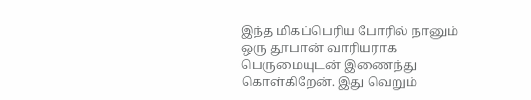இந்த மிகப்பெரிய போரில் நானும் ஒரு தூபான் வாரியராக பெருமையுடன் இணைந்து கொள்கிறேன். இது வெறும்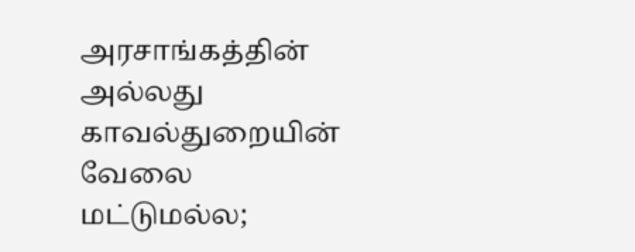அரசாங்கத்தின் அல்லது காவல்துறையின் வேலை மட்டுமல்ல;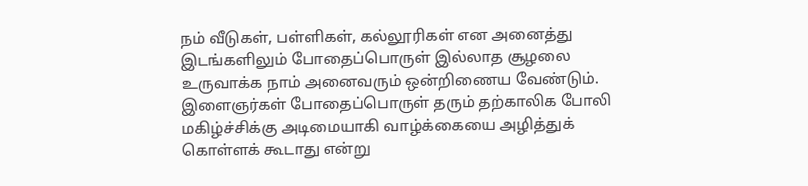நம் வீடுகள், பள்ளிகள், கல்லூரிகள் என அனைத்து இடங்களிலும் போதைப்பொருள் இல்லாத சூழலை உருவாக்க நாம் அனைவரும் ஒன்றிணைய வேண்டும். இளைஞர்கள் போதைப்பொருள் தரும் தற்காலிக போலி மகிழ்ச்சிக்கு அடிமையாகி வாழ்க்கையை அழித்துக் கொள்ளக் கூடாது என்று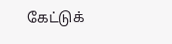கேட்டுக்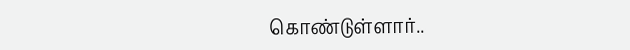கொண்டுள்ளார்..